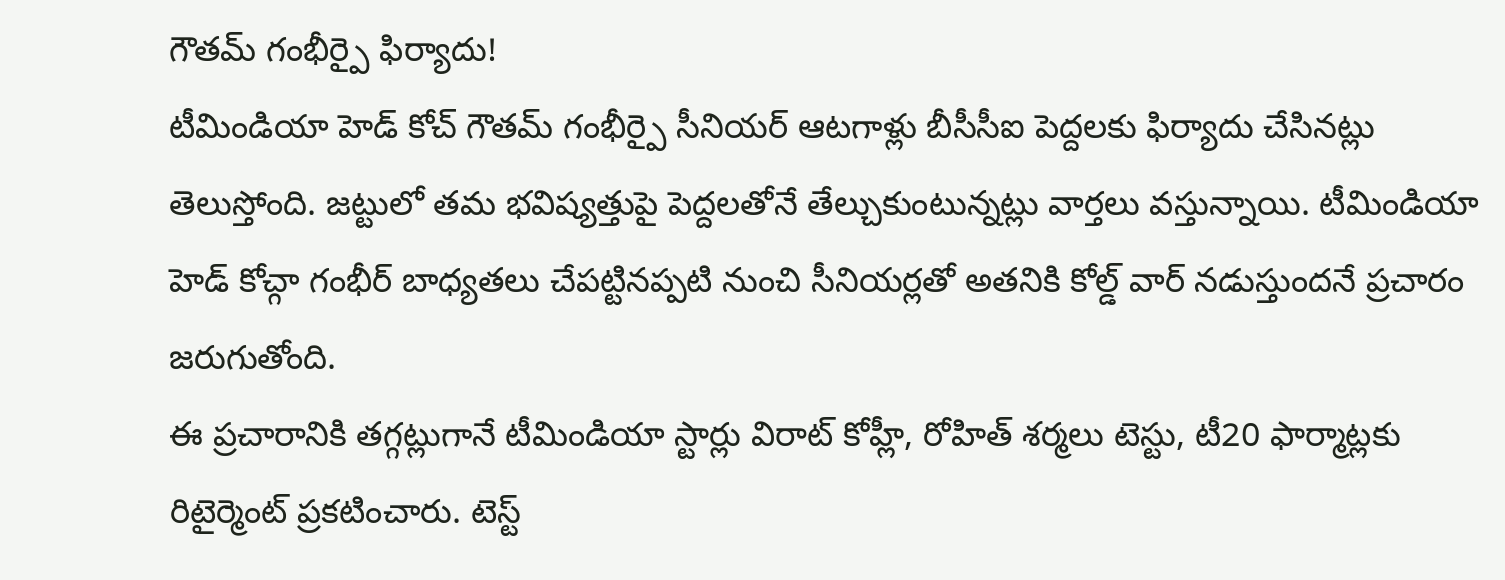గౌతమ్ గంభీర్పై ఫిర్యాదు!
టీమిండియా హెడ్ కోచ్ గౌతమ్ గంభీర్పై సీనియర్ ఆటగాళ్లు బీసీసీఐ పెద్దలకు ఫిర్యాదు చేసినట్లు తెలుస్తోంది. జట్టులో తమ భవిష్యత్తుపై పెద్దలతోనే తేల్చుకుంటున్నట్లు వార్తలు వస్తున్నాయి. టీమిండియా హెడ్ కోచ్గా గంభీర్ బాధ్యతలు చేపట్టినప్పటి నుంచి సీనియర్లతో అతనికి కోల్డ్ వార్ నడుస్తుందనే ప్రచారం జరుగుతోంది.
ఈ ప్రచారానికి తగ్గట్లుగానే టీమిండియా స్టార్లు విరాట్ కోహ్లీ, రోహిత్ శర్మలు టెస్టు, టీ20 ఫార్మాట్లకు రిటైర్మెంట్ ప్రకటించారు. టెస్ట్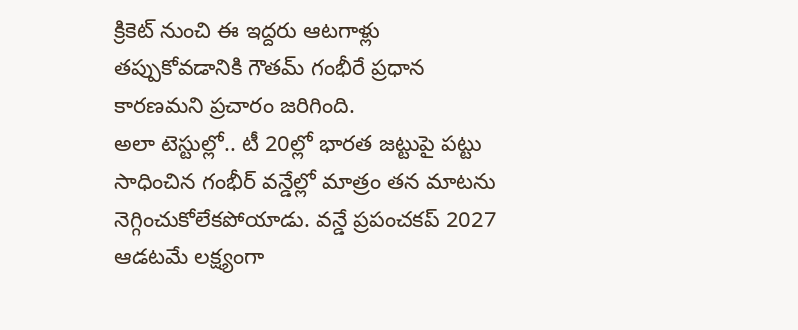క్రికెట్ నుంచి ఈ ఇద్దరు ఆటగాళ్లు తప్పుకోవడానికి గౌతమ్ గంభీరే ప్రధాన కారణమని ప్రచారం జరిగింది.
అలా టెస్టుల్లో.. టీ 20ల్లో భారత జట్టుపై పట్టు సాధించిన గంభీర్ వన్డేల్లో మాత్రం తన మాటను నెగ్గించుకోలేకపోయాడు. వన్డే ప్రపంచకప్ 2027 ఆడటమే లక్ష్యంగా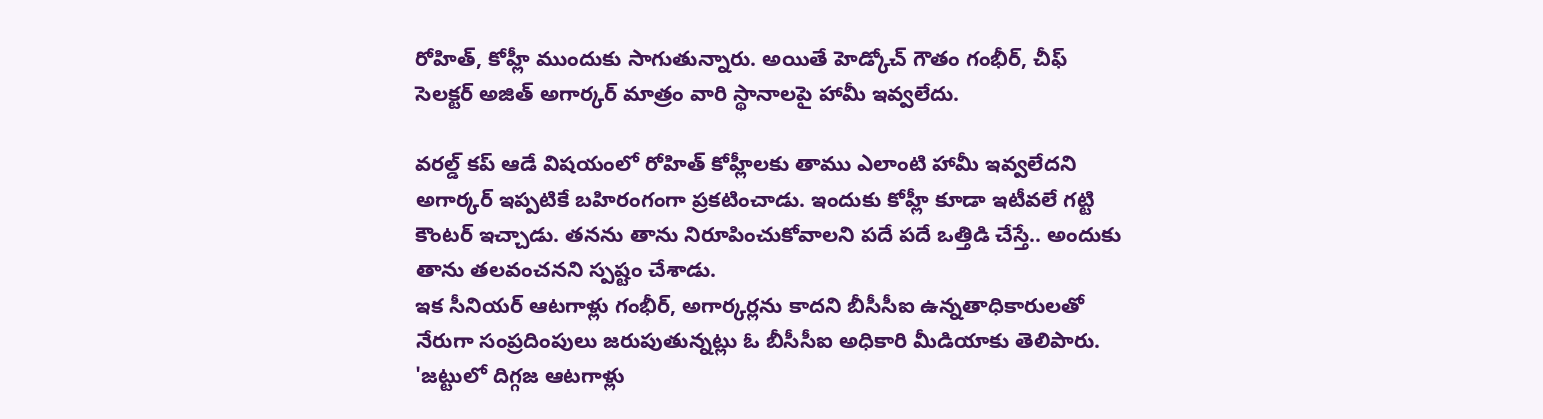రోహిత్, కోహ్లీ ముందుకు సాగుతున్నారు. అయితే హెడ్కోచ్ గౌతం గంభీర్, చీఫ్ సెలక్టర్ అజిత్ అగార్కర్ మాత్రం వారి స్థానాలపై హామీ ఇవ్వలేదు.

వరల్డ్ కప్ ఆడే విషయంలో రోహిత్ కోహ్లీలకు తాము ఎలాంటి హామీ ఇవ్వలేదని అగార్కర్ ఇప్పటికే బహిరంగంగా ప్రకటించాడు. ఇందుకు కోహ్లీ కూడా ఇటీవలే గట్టి కౌంటర్ ఇచ్చాడు. తనను తాను నిరూపించుకోవాలని పదే పదే ఒత్తిడి చేస్తే.. అందుకు తాను తలవంచనని స్పష్టం చేశాడు.
ఇక సీనియర్ ఆటగాళ్లు గంభీర్, అగార్కర్లను కాదని బీసీసీఐ ఉన్నతాధికారులతో నేరుగా సంప్రదింపులు జరుపుతున్నట్లు ఓ బీసీసీఐ అధికారి మీడియాకు తెలిపారు. 'జట్టులో దిగ్గజ ఆటగాళ్లు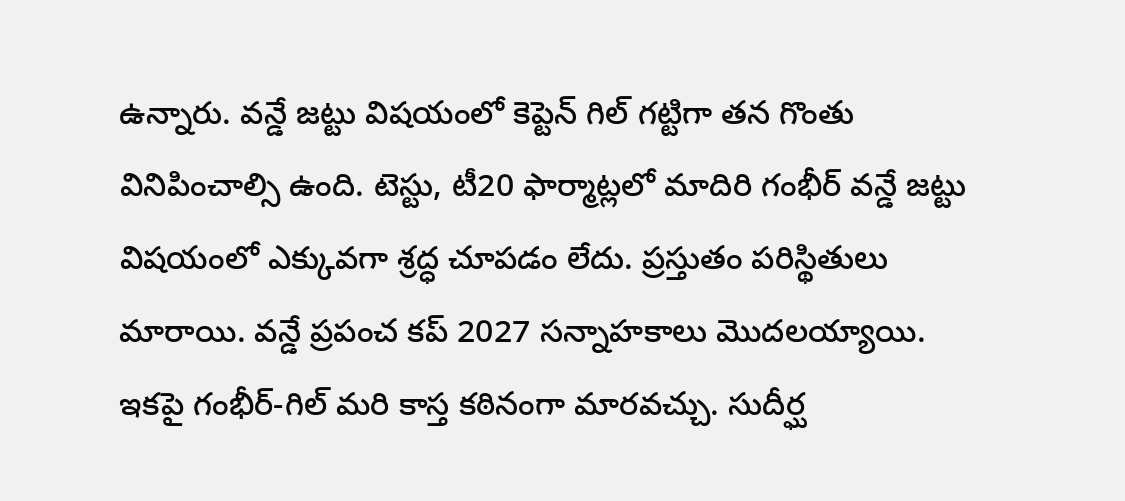ఉన్నారు. వన్డే జట్టు విషయంలో కెప్టెన్ గిల్ గట్టిగా తన గొంతు వినిపించాల్సి ఉంది. టెస్టు, టీ20 ఫార్మాట్లలో మాదిరి గంభీర్ వన్డే జట్టు విషయంలో ఎక్కువగా శ్రద్ధ చూపడం లేదు. ప్రస్తుతం పరిస్థితులు మారాయి. వన్డే ప్రపంచ కప్ 2027 సన్నాహకాలు మొదలయ్యాయి.
ఇకపై గంభీర్-గిల్ మరి కాస్త కఠినంగా మారవచ్చు. సుదీర్ఘ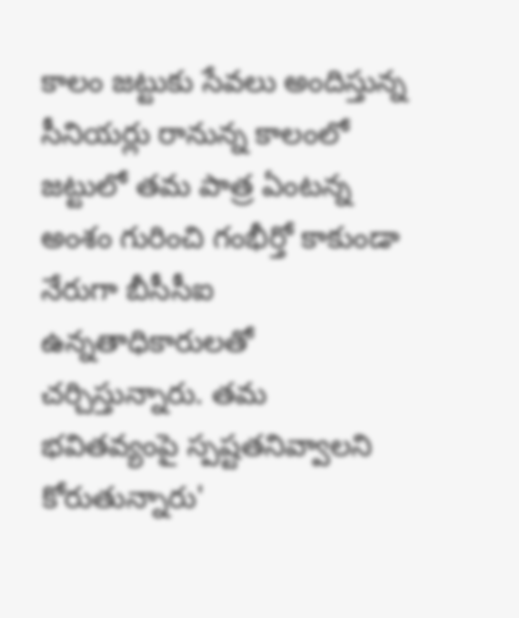కాలం జట్టుకు సేవలు అందిస్తున్న సీనియర్లు రానున్న కాలంలో జట్టులో తమ పాత్ర ఏంటన్న అంశం గురించి గంభీర్తో కాకుండా నేరుగా బీసీసీఐ ఉన్నతాధికారులతో చర్చిస్తున్నారు. తమ భవితవ్యంపై స్పష్టతనివ్వాలని కోరుతున్నారు'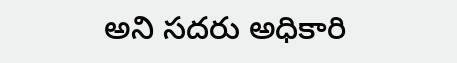అని సదరు అధికారి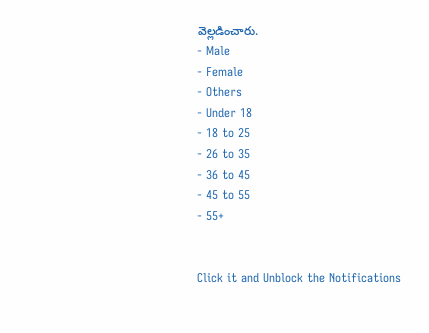వెల్లడించారు.
- Male
- Female
- Others
- Under 18
- 18 to 25
- 26 to 35
- 36 to 45
- 45 to 55
- 55+


Click it and Unblock the Notifications